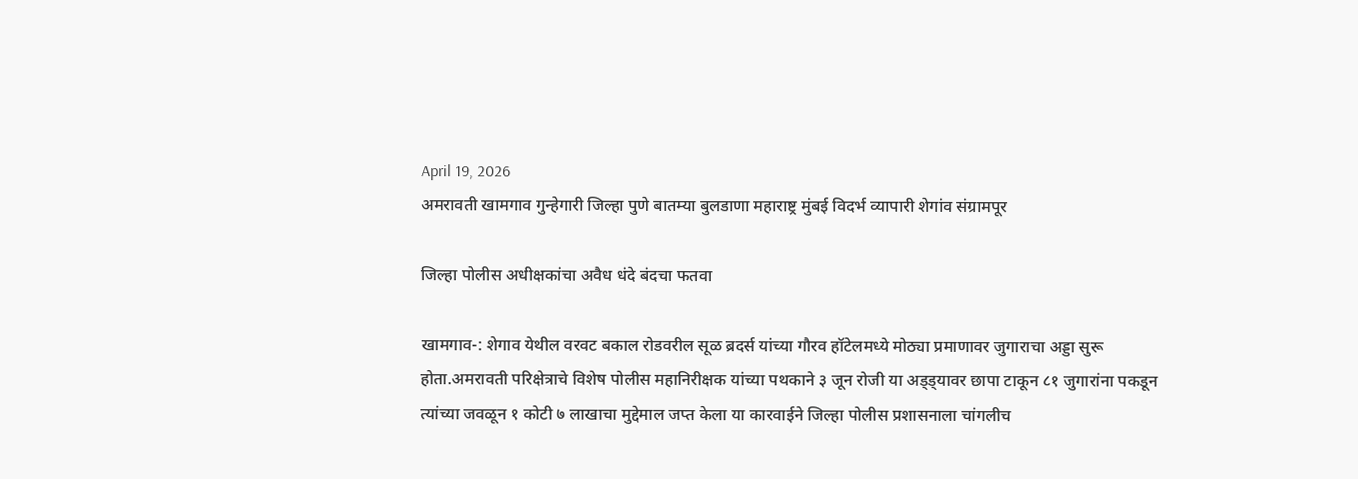April 19, 2026
अमरावती खामगाव गुन्हेगारी जिल्हा पुणे बातम्या बुलडाणा महाराष्ट्र मुंबई विदर्भ व्यापारी शेगांव संग्रामपूर

जिल्हा पोलीस अधीक्षकांचा अवैध धंदे बंदचा फतवा

खामगाव-: शेगाव येथील वरवट बकाल रोडवरील सूळ ब्रदर्स यांच्या गौरव हॉटेलमध्ये मोठ्या प्रमाणावर जुगाराचा अड्डा सुरू होता.अमरावती परिक्षेत्राचे विशेष पोलीस महानिरीक्षक यांच्या पथकाने ३ जून रोजी या अड्ड्यावर छापा टाकून ८१ जुगारांना पकडून त्यांच्या जवळून १ कोटी ७ लाखाचा मुद्देमाल जप्त केला या कारवाईने जिल्हा पोलीस प्रशासनाला चांगलीच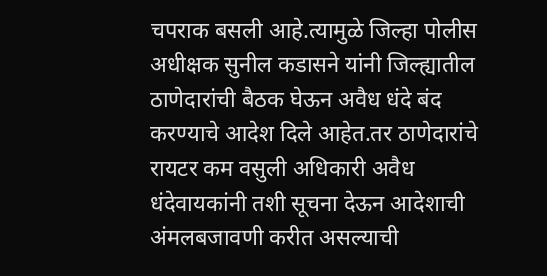चपराक बसली आहे.त्यामुळे जिल्हा पोलीस अधीक्षक सुनील कडासने यांनी जिल्ह्यातील ठाणेदारांची बैठक घेऊन अवैध धंदे बंद करण्याचे आदेश दिले आहेत.तर ठाणेदारांचे रायटर कम वसुली अधिकारी अवैध धंदेवायकांनी तशी सूचना देऊन आदेशाची अंमलबजावणी करीत असल्याची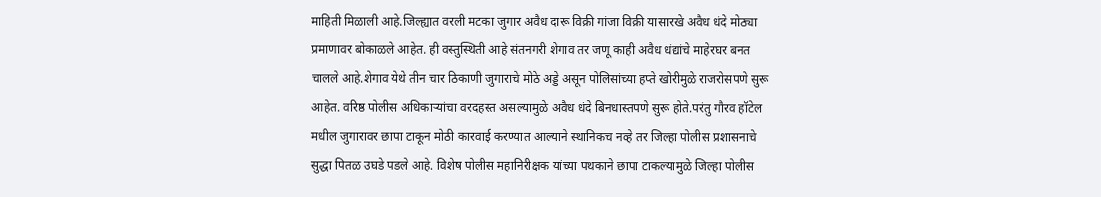माहिती मिळाली आहे.जिल्ह्यात वरली मटका जुगार अवैध दारू विक्री गांजा विक्री यासारखे अवैध धंदे मोठ्या प्रमाणावर बोकाळले आहेत. ही वस्तुस्थिती आहे संतनगरी शेगाव तर जणू काही अवैध धंद्यांचे माहेरघर बनत चालले आहे.शेगाव येथे तीन चार ठिकाणी जुगाराचे मोठे अड्डे असून पोलिसांच्या हप्ते खोरीमुळे राजरोसपणे सुरू आहेत. वरिष्ठ पोलीस अधिकाऱ्यांचा वरदहस्त असल्यामुळे अवैध धंदे बिनधास्तपणे सुरू होते.परंतु गौरव हॉटेल मधील जुगारावर छापा टाकून मोठी कारवाई करण्यात आल्याने स्थानिकच नव्हे तर जिल्हा पोलीस प्रशासनाचे सुद्धा पितळ उघडे पडले आहे. विशेष पोलीस महानिरीक्षक यांच्या पथकाने छापा टाकल्यामुळे जिल्हा पोलीस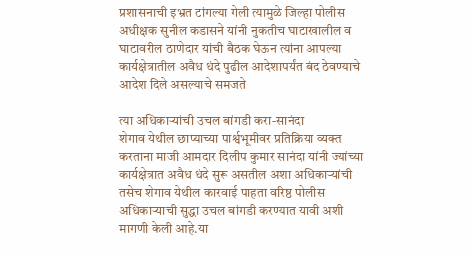प्रशासनाची इभ्रत टांगल्या गेली त्यामुळे जिल्हा पोलीस अधीक्षक सुनील कडासने यांनी नुकतीच घाटाखालील व घाटावरील ठाणेदार यांची बैठक घेऊन त्यांना आपल्या कार्यक्षेत्रातील अवैध धंदे पुढील आदेशापर्यंत बंद ठेवण्याचे आदेश दिले असल्याचे समजते

त्या अधिकाऱ्यांची उचल बांगडी करा-सानंदा
शेगाव येथील छाप्याच्या पार्श्वभूमीवर प्रतिक्रिया व्यक्त करताना माजी आमदार दिलीप कुमार सानंदा यांनी ज्यांच्या कार्यक्षेत्रात अवैध धंदे सुरू असतील अशा अधिकाऱ्यांची तसेच शेगाव येथील कारवाई पाहता वरिष्ठ पोलीस अधिकाऱ्याची सुद्धा उचल बांगडी करण्यात यावी अशी मागणी केली आहे.या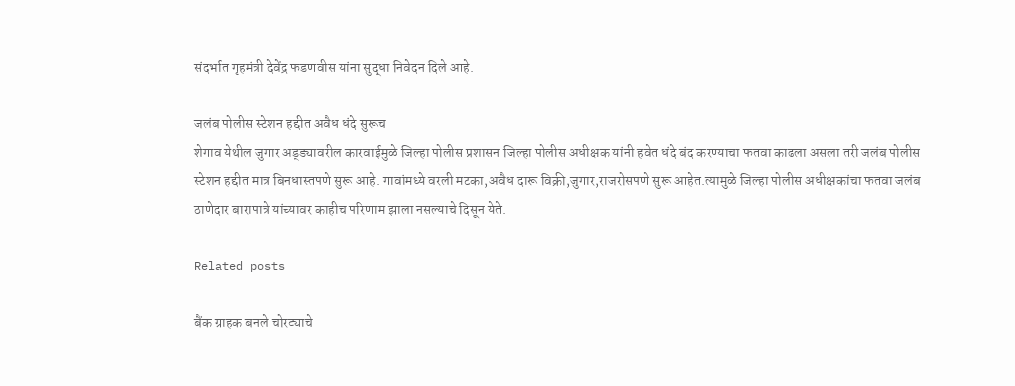संदर्भात गृहमंत्री देवेंद्र फडणवीस यांना सुद्धा निवेदन दिले आहे.

जलंब पोलीस स्टेशन हद्दीत अवैध धंदे सुरूच
शेगाव येथील जुगार अड्ड्यावरील कारवाईमुळे जिल्हा पोलीस प्रशासन जिल्हा पोलीस अधीक्षक यांनी हवेत धंदे बंद करण्याचा फतवा काढला असला तरी जलंब पोलीस स्टेशन हद्दीत मात्र बिनधास्तपणे सुरू आहे. गावांमध्ये वरली मटका,अवैध दारू विक्री,जुगार,राजरोसपणे सुरू आहेत.त्यामुळे जिल्हा पोलीस अधीक्षकांचा फतवा जलंब ठाणेदार बारापात्रे यांच्यावर काहीच परिणाम झाला नसल्याचे दिसून येते.

Related posts

बैंक ग्राहक बनले चोरट्याचे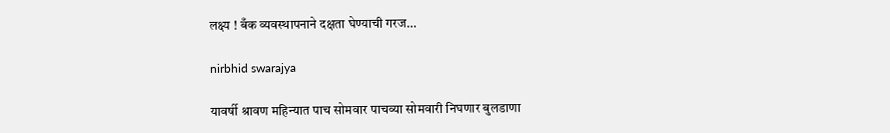लक्ष्य ! बँक व्यवस्थापनाने दक्षता घेण्याची गरज…

nirbhid swarajya

यावर्षी श्रावण महिन्यात पाच सोमवार पाचव्या सोमवारी निघणार बुलडाणा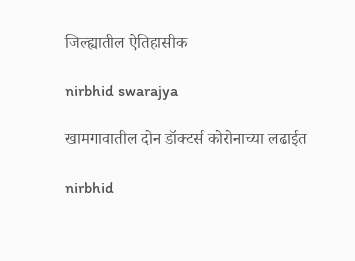जिल्ह्यातील ऐतिहासीक

nirbhid swarajya

खामगावातील दोन डॉक्टर्स कोरोनाच्या लढाईत

nirbhid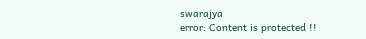swarajya
error: Content is protected !!